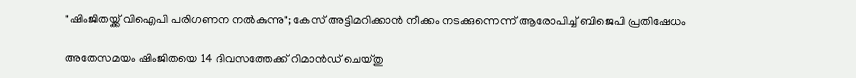"ഷിംജിതയ്ക്ക് വിഐപി പരിഗണന നൽകുന്നു"; കേസ് അട്ടിമറിക്കാൻ നീക്കം നടക്കുന്നെന്ന് ആരോപിച്ച് ബിജെപി പ്രതിഷേധം

അതേസമയം ഷിംജിതയെ 14 ദിവസത്തേക്ക് റിമാൻഡ് ചെയ്തു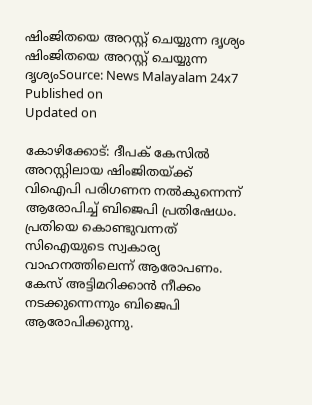ഷിംജിതയെ അറസ്റ്റ് ചെയ്യുന്ന ദൃശ്യം
ഷിംജിതയെ അറസ്റ്റ് ചെയ്യുന്ന ദൃശ്യംSource: News Malayalam 24x7
Published on
Updated on

കോഴിക്കോട്: ദീപക് കേസിൽ അറസ്റ്റിലായ ഷിംജിതയ്ക്ക് വിഐപി പരിഗണന നൽകുന്നെന്ന് ആരോപിച്ച് ബിജെപി പ്രതിഷേധം. പ്രതിയെ കൊണ്ടുവന്നത് സിഐയുടെ സ്വകാര്യ വാഹനത്തിലെന്ന് ആരോപണം. കേസ് അട്ടിമറിക്കാൻ നീക്കം നടക്കുന്നെന്നും ബിജെപി ആരോപിക്കുന്നു.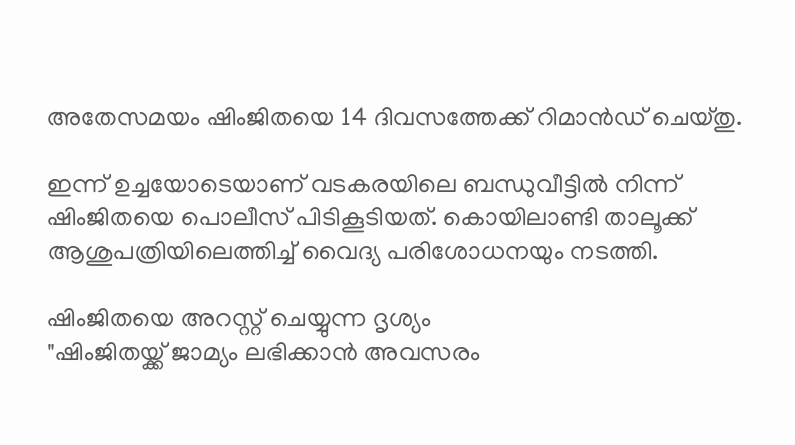അതേസമയം ഷിംജിതയെ 14 ദിവസത്തേക്ക് റിമാൻഡ് ചെയ്തു.

ഇന്ന് ഉച്ചയോടെയാണ് വടകരയിലെ ബന്ധുവീട്ടിൽ നിന്ന് ഷിംജിതയെ പൊലീസ് പിടികൂടിയത്. കൊയിലാണ്ടി താലൂക്ക് ആശുപത്രിയിലെത്തിച്ച് വൈദ്യ പരിശോധനയും നടത്തി.

ഷിംജിതയെ അറസ്റ്റ് ചെയ്യുന്ന ദൃശ്യം
"ഷിംജിതയ്ക്ക് ജാമ്യം ലഭിക്കാൻ അവസരം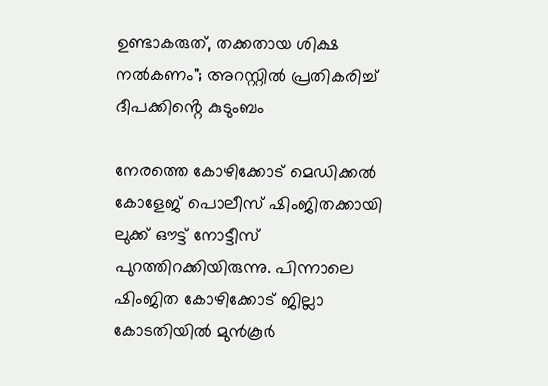ഉണ്ടാകരുത്, തക്കതായ ശിക്ഷ നൽകണം"; അറസ്റ്റിൽ പ്രതികരിച്ച് ദീപക്കിൻ്റെ കുടുംബം

നേരത്തെ കോഴിക്കോട് മെഡിക്കൽ കോളേജ് പൊലീസ് ഷിംജിതക്കായി ലുക്ക് ഔട്ട് നോട്ടീസ് പുറത്തിറക്കിയിരുന്നു. പിന്നാലെ ഷിംജിത കോഴിക്കോട് ജില്ലാ കോടതിയിൽ മുൻ‌കൂർ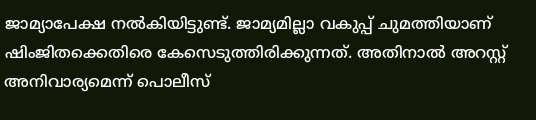ജാമ്യാപേക്ഷ നൽകിയിട്ടുണ്ട്. ജാമ്യമില്ലാ വകുപ്പ് ചുമത്തിയാണ് ഷിംജിതക്കെതിരെ കേസെടുത്തിരിക്കുന്നത്. അതിനാൽ അറസ്റ്റ് അനിവാര്യമെന്ന് പൊലീസ്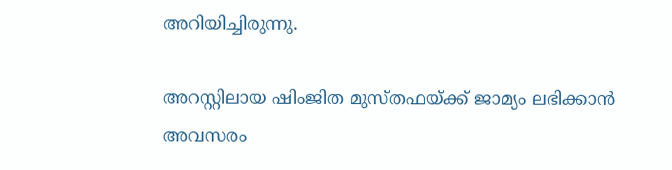അറിയിച്ചിരുന്നു.

അറസ്റ്റിലായ ഷിംജിത മുസ്തഫയ്ക്ക് ജാമ്യം ലഭിക്കാൻ അവസരം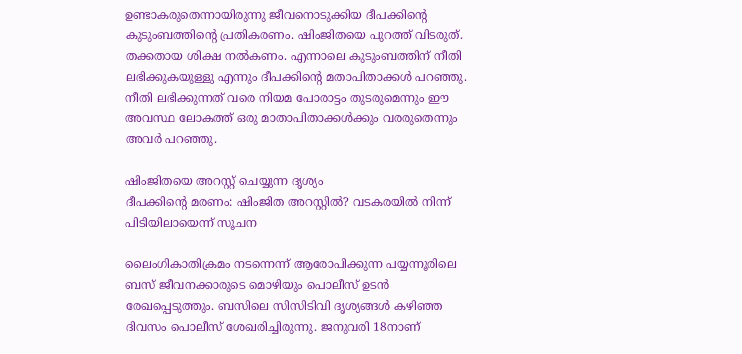ഉണ്ടാകരുതെന്നായിരുന്നു ജീവനൊടുക്കിയ ദീപക്കിൻ്റെ കുടുംബത്തിൻ്റെ പ്രതികരണം. ഷിംജിതയെ പുറത്ത് വിടരുത്. തക്കതായ ശിക്ഷ നൽകണം. എന്നാലെ കുടുംബത്തിന് നീതി ലഭിക്കുകയുള്ളു എന്നും ദീപക്കിൻ്റെ മതാപിതാക്കൾ പറഞ്ഞു. നീതി ലഭിക്കുന്നത് വരെ നിയമ പോരാട്ടം തുടരുമെന്നും ഈ അവസ്ഥ ലോകത്ത് ഒരു മാതാപിതാക്കൾക്കും വരരുതെന്നും അവർ പറഞ്ഞു.

ഷിംജിതയെ അറസ്റ്റ് ചെയ്യുന്ന ദൃശ്യം
ദീപക്കിൻ്റെ മരണം: ഷിംജിത അറസ്റ്റിൽ? വടകരയിൽ നിന്ന് പിടിയിലായെന്ന് സൂചന

ലൈംഗികാതിക്രമം നടന്നെന്ന് ആരോപിക്കുന്ന പയ്യന്നൂരിലെ ബസ് ജീവനക്കാരുടെ മൊഴിയും പൊലീസ് ഉടൻ രേഖപ്പെടുത്തും. ബസിലെ സിസിടിവി ദൃശ്യങ്ങൾ കഴിഞ്ഞ ദിവസം പൊലീസ് ശേഖരിച്ചിരുന്നു. ജനുവരി 18നാണ്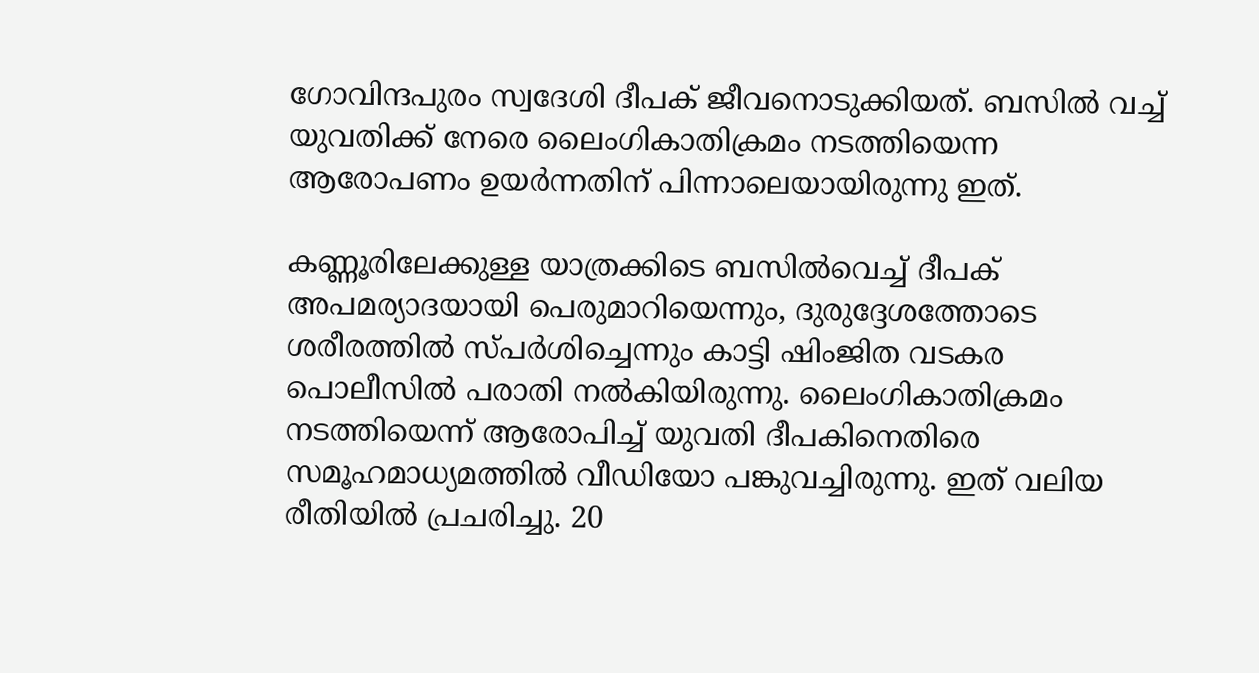ഗോവിന്ദപുരം സ്വദേശി ദീപക് ജീവനൊടുക്കിയത്. ബസിൽ വച്ച് യുവതിക്ക് നേരെ ലൈംഗികാതിക്രമം നടത്തിയെന്ന ആരോപണം ഉയർന്നതിന് പിന്നാലെയായിരുന്നു ഇത്.

കണ്ണൂരിലേക്കുള്ള യാത്രക്കിടെ ബസിൽവെച്ച് ദീപക് അപമര്യാദയായി പെരുമാറിയെന്നും, ദുരുദ്ദേശത്തോടെ ശരീരത്തിൽ സ്പർശിച്ചെന്നും കാട്ടി ഷിംജിത വടകര പൊലീസിൽ പരാതി നൽകിയിരുന്നു. ലൈംഗികാതിക്രമം നടത്തിയെന്ന് ആരോപിച്ച് യുവതി ദീപകിനെതിരെ സമൂഹമാധ്യമത്തിൽ വീഡിയോ പങ്കുവച്ചിരുന്നു. ഇത് വലിയ രീതിയിൽ പ്രചരിച്ചു. 20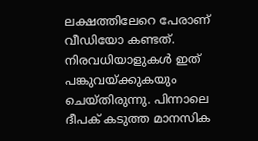ലക്ഷത്തിലേറെ പേരാണ് വീഡിയോ കണ്ടത്. നിരവധിയാളുകൾ ഇത് പങ്കുവയ്ക്കുകയും ചെയ്തിരുന്നു. പിന്നാലെ ദീപക് കടുത്ത മാനസിക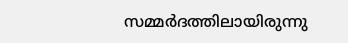സമ്മർദത്തിലായിരുന്നു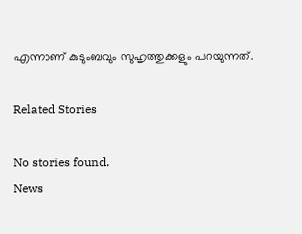എന്നാണ് കുടുംബവും സുഹൃത്തുക്കളും പറയുന്നത്.

Related Stories

No stories found.
News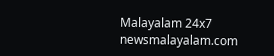Malayalam 24x7
newsmalayalam.com